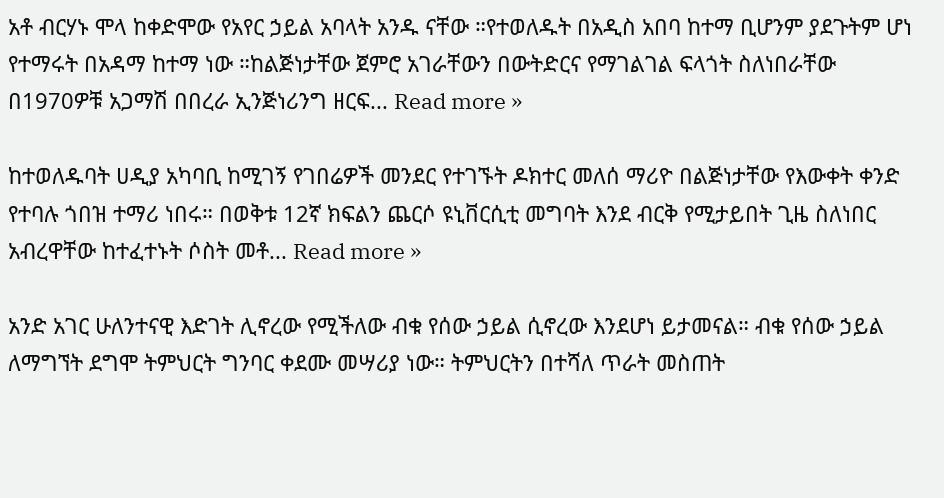አቶ ብርሃኑ ሞላ ከቀድሞው የአየር ኃይል አባላት አንዱ ናቸው ።የተወለዱት በአዲስ አበባ ከተማ ቢሆንም ያደጉትም ሆነ የተማሩት በአዳማ ከተማ ነው ።ከልጅነታቸው ጀምሮ አገራቸውን በውትድርና የማገልገል ፍላጎት ስለነበራቸው በ1970ዎቹ አጋማሽ በበረራ ኢንጅነሪንግ ዘርፍ... Read more »

ከተወለዱባት ሀዲያ አካባቢ ከሚገኝ የገበሬዎች መንደር የተገኙት ዶክተር መለሰ ማሪዮ በልጅነታቸው የእውቀት ቀንድ የተባሉ ጎበዝ ተማሪ ነበሩ። በወቅቱ 12ኛ ክፍልን ጨርሶ ዩኒቨርሲቲ መግባት እንደ ብርቅ የሚታይበት ጊዜ ስለነበር አብረዋቸው ከተፈተኑት ሶስት መቶ... Read more »

አንድ አገር ሁለንተናዊ እድገት ሊኖረው የሚችለው ብቁ የሰው ኃይል ሲኖረው እንደሆነ ይታመናል። ብቁ የሰው ኃይል ለማግኘት ደግሞ ትምህርት ግንባር ቀደሙ መሣሪያ ነው። ትምህርትን በተሻለ ጥራት መስጠት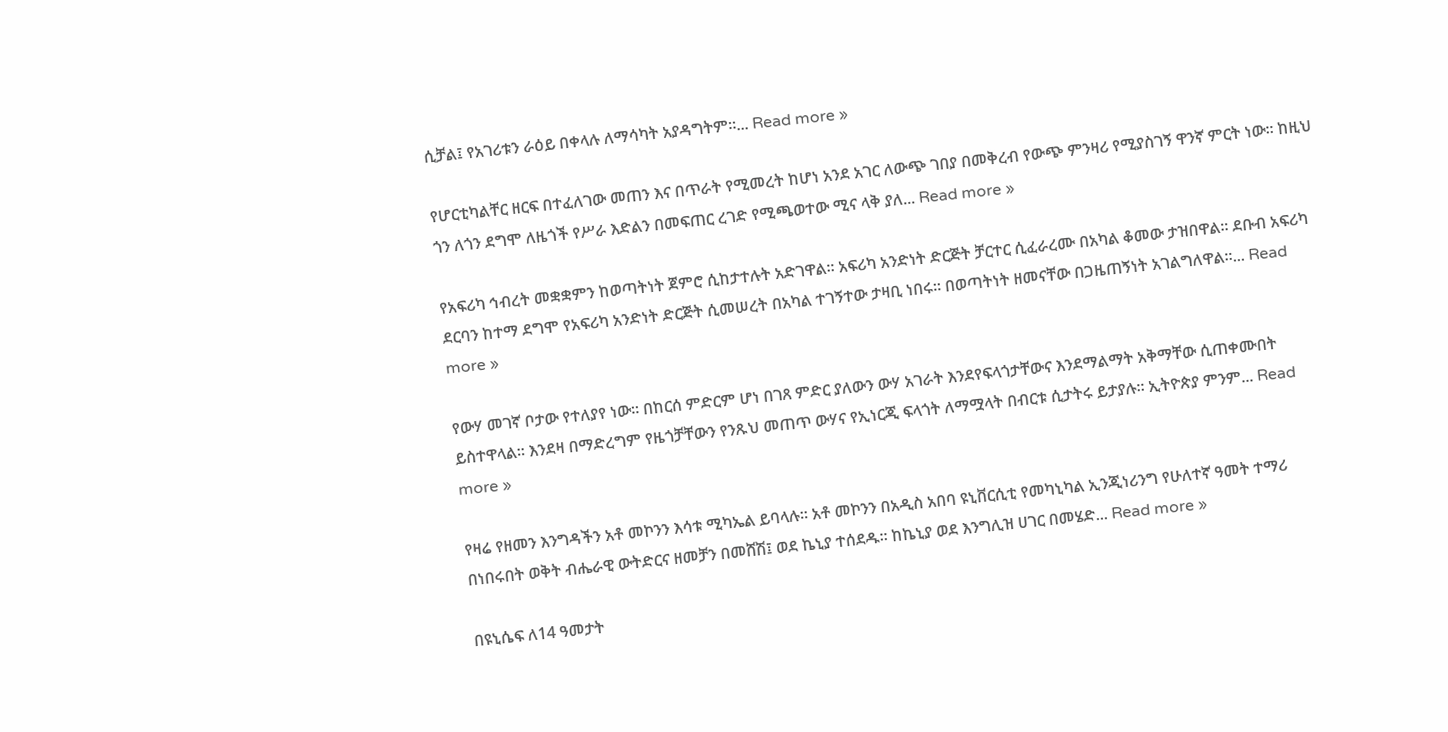ሲቻል፤ የአገሪቱን ራዕይ በቀላሉ ለማሳካት አያዳግትም።... Read more »

የሆርቲካልቸር ዘርፍ በተፈለገው መጠን እና በጥራት የሚመረት ከሆነ አንደ አገር ለውጭ ገበያ በመቅረብ የውጭ ምንዛሪ የሚያስገኝ ዋንኛ ምርት ነው። ከዚህ ጎን ለጎን ደግሞ ለዜጎች የሥራ እድልን በመፍጠር ረገድ የሚጫወተው ሚና ላቅ ያለ... Read more »

የአፍሪካ ኅብረት መቋቋምን ከወጣትነት ጀምሮ ሲከታተሉት አድገዋል። አፍሪካ አንድነት ድርጅት ቻርተር ሲፈራረሙ በአካል ቆመው ታዝበዋል። ደቡብ አፍሪካ ደርባን ከተማ ደግሞ የአፍሪካ አንድነት ድርጅት ሲመሠረት በአካል ተገኝተው ታዛቢ ነበሩ። በወጣትነት ዘመናቸው በጋዜጠኝነት አገልግለዋል።... Read more »

የውሃ መገኛ ቦታው የተለያየ ነው፡፡ በከርሰ ምድርም ሆነ በገጸ ምድር ያለውን ውሃ አገራት እንደየፍላጎታቸውና እንደማልማት አቅማቸው ሲጠቀሙበት ይስተዋላል፡፡ እንደዛ በማድረግም የዜጎቻቸውን የንጹህ መጠጥ ውሃና የኢነርጂ ፍላጎት ለማሟላት በብርቱ ሲታትሩ ይታያሉ፡፡ ኢትዮጵያ ምንም... Read more »

የዛሬ የዘመን እንግዳችን አቶ መኮንን እሳቱ ሚካኤል ይባላሉ። አቶ መኮንን በአዲስ አበባ ዩኒቨርሲቲ የመካኒካል ኢንጂነሪንግ የሁለተኛ ዓመት ተማሪ በነበሩበት ወቅት ብሔራዊ ውትድርና ዘመቻን በመሸሽ፤ ወደ ኬኒያ ተሰደዱ። ከኬኒያ ወደ እንግሊዝ ሀገር በመሄድ... Read more »

በዩኒሴፍ ለ14 ዓመታት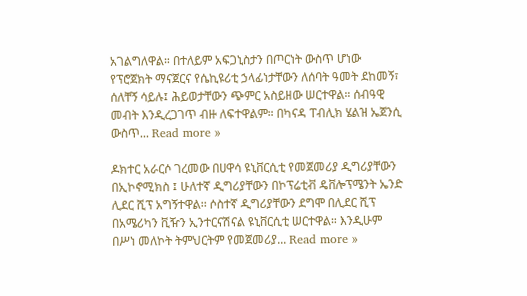አገልግለዋል። በተለይም አፍጋኒስታን በጦርነት ውስጥ ሆነው የፕሮጀክት ማናጀርና የሴኪዩሪቲ ኃላፊነታቸውን ለሰባት ዓመት ደከመኝ፣ ሰለቸኝ ሳይሉ፤ ሕይወታቸውን ጭምር አስይዘው ሠርተዋል። ሰብዓዊ መብት እንዲረጋገጥ ብዙ ለፍተዋልም። በካናዳ ፐብሊክ ሄልዝ ኤጀንሲ ውስጥ... Read more »

ዶክተር አራርሶ ገረመው በሀዋሳ ዩኒቨርሲቲ የመጀመሪያ ዲግሪያቸውን በኢኮኖሚክስ ፤ ሁለተኛ ዲግሪያቸውን በኮፕሬቲቭ ዴቨሎፕሜንት ኤንድ ሊደር ሺፕ አግኝተዋል፡፡ ሶስተኛ ዲግሪያቸውን ደግሞ በሊደር ሺፕ በአሜሪካን ቪዥን ኢንተርናሽናል ዩኒቨርሲቲ ሠርተዋል። እንዲሁም በሥነ መለኮት ትምህርትም የመጀመሪያ... Read more »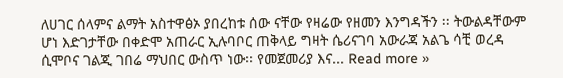ለሀገር ሰላምና ልማት አስተዋፅኦ ያበረከቱ ሰው ናቸው የዛሬው የዘመን እንግዳችን ፡፡ ትውልዳቸውም ሆነ እድገታቸው በቀድሞ አጠራር ኢሉባቦር ጠቅላይ ግዛት ሴሪናገባ አውራጃ አልጌ ሳቺ ወረዳ ሲሞቦና ገልጂ ገበሬ ማህበር ውስጥ ነው፡፡ የመጀመሪያ እና... Read more »